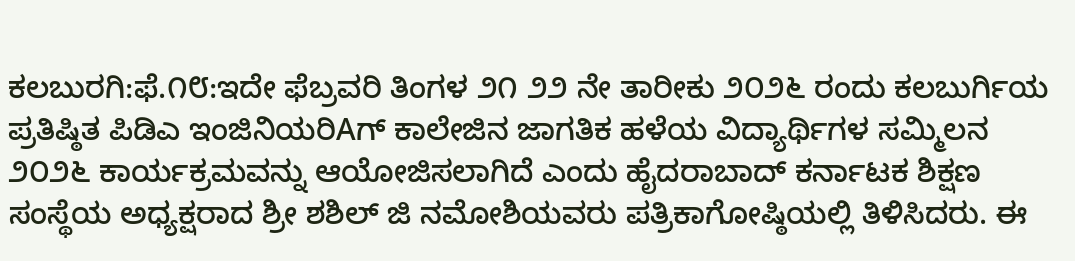ಕಲಬುರಗಿ:ಫೆ.೧೮:ಇದೇ ಫೆಬ್ರವರಿ ತಿಂಗಳ ೨೧ ೨೨ ನೇ ತಾರೀಕು ೨೦೨೬ ರಂದು ಕಲಬುರ್ಗಿಯ ಪ್ರತಿಷ್ಠಿತ ಪಿಡಿಎ ಇಂಜಿನಿಯರಿAಗ್ ಕಾಲೇಜಿನ ಜಾಗತಿಕ ಹಳೆಯ ವಿದ್ಯಾರ್ಥಿಗಳ ಸಮ್ಮಿಲನ ೨೦೨೬ ಕಾರ್ಯಕ್ರಮವನ್ನು ಆಯೋಜಿಸಲಾಗಿದೆ ಎಂದು ಹೈದರಾಬಾದ್ ಕರ್ನಾಟಕ ಶಿಕ್ಷಣ ಸಂಸ್ಥೆಯ ಅಧ್ಯಕ್ಷರಾದ ಶ್ರೀ ಶಶಿಲ್ ಜಿ ನಮೋಶಿಯವರು ಪತ್ರಿಕಾಗೋಷ್ಠಿಯಲ್ಲಿ ತಿಳಿಸಿದರು. ಈ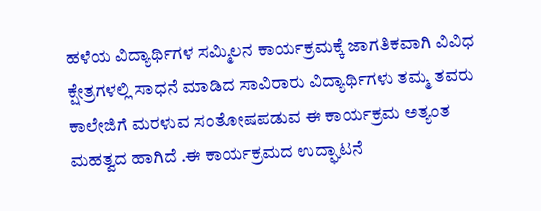ಹಳೆಯ ವಿದ್ಯಾರ್ಥಿಗಳ ಸಮ್ಮಿಲನ ಕಾರ್ಯಕ್ರಮಕ್ಕೆ ಜಾಗತಿಕವಾಗಿ ವಿವಿಧ ಕ್ಷೇತ್ರಗಳಲ್ಲಿ ಸಾಧನೆ ಮಾಡಿದ ಸಾವಿರಾರು ವಿದ್ಯಾರ್ಥಿಗಳು ತಮ್ಮ ತವರು ಕಾಲೇಜಿಗೆ ಮರಳುವ ಸಂತೋಷಪಡುವ ಈ ಕಾರ್ಯಕ್ರಮ ಅತ್ಯಂತ ಮಹತ್ವದ ಹಾಗಿದೆ .ಈ ಕಾರ್ಯಕ್ರಮದ ಉದ್ಘಾಟನೆ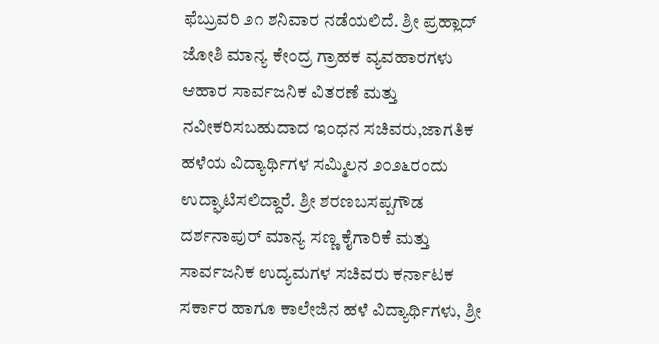ಫೆಬ್ರುವರಿ ೨೧ ಶನಿವಾರ ನಡೆಯಲಿದೆ. ಶ್ರೀ ಪ್ರಹ್ಲಾದ್ ಜೋಶಿ ಮಾನ್ಯ ಕೇಂದ್ರ ಗ್ರಾಹಕ ವ್ಯವಹಾರಗಳು ಆಹಾರ ಸಾರ್ವಜನಿಕ ವಿತರಣೆ ಮತ್ತು ನವೀಕರಿಸಬಹುದಾದ ಇಂಧನ ಸಚಿವರು,ಜಾಗತಿಕ ಹಳೆಯ ವಿದ್ಯಾರ್ಥಿಗಳ ಸಮ್ಮಿಲನ ೨೦೨೬ರಂದು ಉದ್ಘಾಟಿಸಲಿದ್ದಾರೆ. ಶ್ರೀ ಶರಣಬಸಪ್ಪಗೌಡ ದರ್ಶನಾಪುರ್ ಮಾನ್ಯ ಸಣ್ಣ ಕೈಗಾರಿಕೆ ಮತ್ತು ಸಾರ್ವಜನಿಕ ಉದ್ಯಮಗಳ ಸಚಿವರು ಕರ್ನಾಟಕ ಸರ್ಕಾರ ಹಾಗೂ ಕಾಲೇಜಿನ ಹಳೆ ವಿದ್ಯಾರ್ಥಿಗಳು, ಶ್ರೀ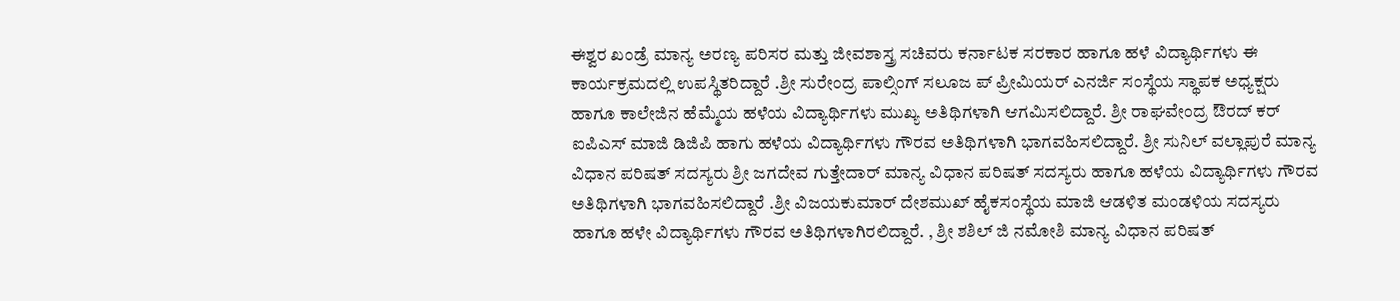ಈಶ್ವರ ಖಂಡ್ರೆ ಮಾನ್ಯ ಅರಣ್ಯ ಪರಿಸರ ಮತ್ತು ಜೀವಶಾಸ್ತ್ರ ಸಚಿವರು ಕರ್ನಾಟಕ ಸರಕಾರ ಹಾಗೂ ಹಳೆ ವಿದ್ಯಾರ್ಥಿಗಳು ಈ ಕಾರ್ಯಕ್ರಮದಲ್ಲಿ ಉಪಸ್ಥಿತರಿದ್ದಾರೆ .ಶ್ರೀ ಸುರೇಂದ್ರ ಪಾಲ್ಸಿಂಗ್ ಸಲೂಜ ಪ್ ಪ್ರೀಮಿಯರ್ ಎನರ್ಜಿ ಸಂಸ್ಥೆಯ ಸ್ಥಾಪಕ ಅಧ್ಯಕ್ಷರು ಹಾಗೂ ಕಾಲೇಜಿನ ಹೆಮ್ಮೆಯ ಹಳೆಯ ವಿದ್ಯಾರ್ಥಿಗಳು ಮುಖ್ಯ ಅತಿಥಿಗಳಾಗಿ ಆಗಮಿಸಲಿದ್ದಾರೆ. ಶ್ರೀ ರಾಘವೇಂದ್ರ ಔರದ್ ಕರ್ ಐಪಿಎಸ್ ಮಾಜಿ ಡಿಜಿಪಿ ಹಾಗು ಹಳೆಯ ವಿದ್ಯಾರ್ಥಿಗಳು ಗೌರವ ಅತಿಥಿಗಳಾಗಿ ಭಾಗವಹಿಸಲಿದ್ದಾರೆ. ಶ್ರೀ ಸುನಿಲ್ ವಲ್ಲಾಪುರೆ ಮಾನ್ಯ ವಿಧಾನ ಪರಿಷತ್ ಸದಸ್ಯರು ಶ್ರೀ ಜಗದೇವ ಗುತ್ತೇದಾರ್ ಮಾನ್ಯ ವಿಧಾನ ಪರಿಷತ್ ಸದಸ್ಯರು ಹಾಗೂ ಹಳೆಯ ವಿದ್ಯಾರ್ಥಿಗಳು ಗೌರವ ಅತಿಥಿಗಳಾಗಿ ಭಾಗವಹಿಸಲಿದ್ದಾರೆ .ಶ್ರೀ ವಿಜಯಕುಮಾರ್ ದೇಶಮುಖ್ ಹೈಕಸಂಸ್ಥೆಯ ಮಾಜಿ ಆಡಳಿತ ಮಂಡಳಿಯ ಸದಸ್ಯರು ಹಾಗೂ ಹಳೇ ವಿದ್ಯಾರ್ಥಿಗಳು ಗೌರವ ಅತಿಥಿಗಳಾಗಿರಲಿದ್ದಾರೆ. , ಶ್ರೀ ಶಶಿಲ್ ಜಿ ನಮೋಶಿ ಮಾನ್ಯ ವಿಧಾನ ಪರಿಷತ್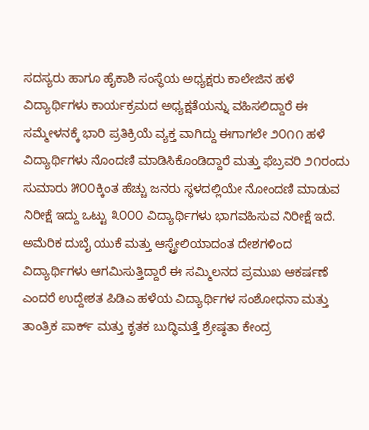ಸದಸ್ಯರು ಹಾಗೂ ಹೈಕಾಶಿ ಸಂಸ್ಥೆಯ ಅಧ್ಯಕ್ಷರು ಕಾಲೇಜಿನ ಹಳೆ ವಿದ್ಯಾರ್ಥಿಗಳು ಕಾರ್ಯಕ್ರಮದ ಅಧ್ಯಕ್ಷತೆಯನ್ನು ವಹಿಸಲಿದ್ದಾರೆ ಈ ಸಮ್ಮೇಳನಕ್ಕೆ ಭಾರಿ ಪ್ರತಿಕ್ರಿಯೆ ವ್ಯಕ್ತ ವಾಗಿದ್ದು ಈಗಾಗಲೇ ೨೦೧೧ ಹಳೆ ವಿದ್ಯಾರ್ಥಿಗಳು ನೊಂದಣಿ ಮಾಡಿಸಿಕೊಂಡಿದ್ದಾರೆ ಮತ್ತು ಫೆಬ್ರವರಿ ೨೧ರಂದು ಸುಮಾರು ೫೦೦ಕ್ಕಿಂತ ಹೆಚ್ಚು ಜನರು ಸ್ಥಳದಲ್ಲಿಯೇ ನೋಂದಣಿ ಮಾಡುವ ನಿರೀಕ್ಷೆ ಇದ್ದು ಒಟ್ಟು ೩೦೦೦ ವಿದ್ಯಾರ್ಥಿಗಳು ಭಾಗವಹಿಸುವ ನಿರೀಕ್ಷೆ ಇದೆ. ಅಮೆರಿಕ ದುಬೈ ಯುಕೆ ಮತ್ತು ಆಸ್ಟ್ರೇಲಿಯಾದಂತ ದೇಶಗಳಿಂದ ವಿದ್ಯಾರ್ಥಿಗಳು ಆಗಮಿಸುತ್ತಿದ್ದಾರೆ ಈ ಸಮ್ಮಿಲನದ ಪ್ರಮುಖ ಆಕರ್ಷಣೆ ಎಂದರೆ ಉದ್ದೇಶತ ಪಿಡಿಎ ಹಳೆಯ ವಿದ್ಯಾರ್ಥಿಗಳ ಸಂಶೋಧನಾ ಮತ್ತು ತಾಂತ್ರಿಕ ಪಾರ್ಕ್ ಮತ್ತು ಕೃತಕ ಬುದ್ಧಿಮತ್ತೆ ಶ್ರೇಷ್ಠತಾ ಕೇಂದ್ರ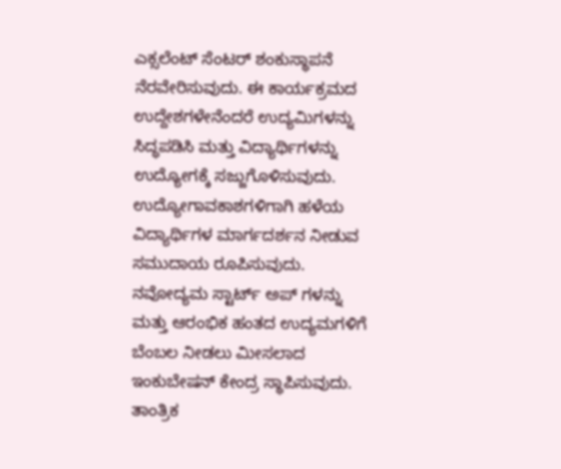ಎಕ್ಸಲೆಂಟ್ ಸೆಂಟರ್ ಶಂಕುಸ್ಥಾಪನೆ ನೆರವೇರಿಸುವುದು. ಈ ಕಾರ್ಯಕ್ರಮದ ಉದ್ದೇಶಗಳೇನೆಂದರೆ ಉದ್ಯಮಿಗಳನ್ನು ಸಿದ್ಧಪಡಿಸಿ ಮತ್ತು ವಿದ್ಯಾರ್ಥಿಗಳನ್ನು ಉದ್ಯೋಗಕ್ಕೆ ಸಜ್ಜುಗೊಳಿಸುವುದು. ಉದ್ಯೋಗಾವಕಾಶಗಳಿಗಾಗಿ ಹಳೆಯ ವಿದ್ಯಾರ್ಥಿಗಳ ಮಾರ್ಗದರ್ಶನ ನೀಡುವ ಸಮುದಾಯ ರೂಪಿಸುವುದು. ನವೋದ್ಯಮ ಸ್ಟಾರ್ಟ್ ಅಪ್ ಗಳನ್ನು ಮತ್ತು ಆರಂಭಿಕ ಹಂತದ ಉದ್ಯಮಗಳಿಗೆ ಬೆಂಬಲ ನೀಡಲು ಮೀಸಲಾದ ಇಂಕುಬೇಷನ್ ಕೇಂದ್ರ ಸ್ಥಾಪಿಸುವುದು. ತಾಂತ್ರಿಕ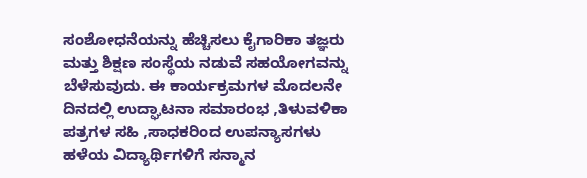ಸಂಶೋಧನೆಯನ್ನು ಹೆಚ್ಚಿಸಲು ಕೈಗಾರಿಕಾ ತಜ್ಞರು ಮತ್ತು ಶಿಕ್ಷಣ ಸಂಸ್ಥೆಯ ನಡುವೆ ಸಹಯೋಗವನ್ನು ಬೆಳೆಸುವುದು. ಈ ಕಾರ್ಯಕ್ರಮಗಳ ಮೊದಲನೇ ದಿನದಲ್ಲಿ ಉದ್ಘಾಟನಾ ಸಮಾರಂಭ ,ತಿಳುವಳಿಕಾ ಪತ್ರಗಳ ಸಹಿ ,ಸಾಧಕರಿಂದ ಉಪನ್ಯಾಸಗಳು ಹಳೆಯ ವಿದ್ಯಾರ್ಥಿಗಳಿಗೆ ಸನ್ಮಾನ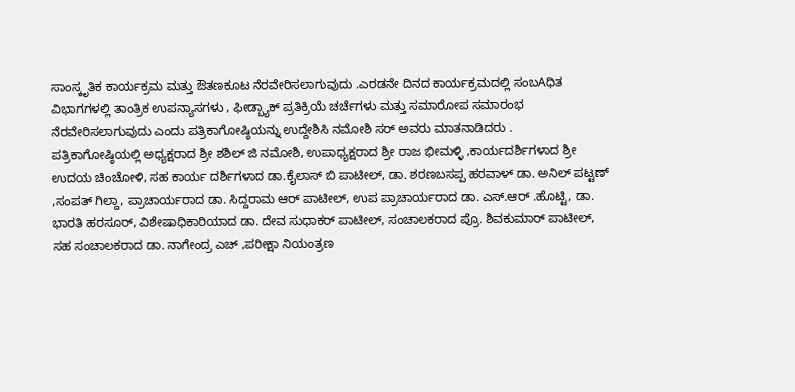ಸಾಂಸ್ಕೃತಿಕ ಕಾರ್ಯಕ್ರಮ ಮತ್ತು ಔತಣಕೂಟ ನೆರವೇರಿಸಲಾಗುವುದು .ಎರಡನೇ ದಿನದ ಕಾರ್ಯಕ್ರಮದಲ್ಲಿ ಸಂಬAಧಿತ ವಿಭಾಗಗಳಲ್ಲಿ ತಾಂತ್ರಿಕ ಉಪನ್ಯಾಸಗಳು , ಫೀಡ್ಬ್ಯಾಕ್ ಪ್ರತಿಕ್ರಿಯೆ ಚರ್ಚೆಗಳು ಮತ್ತು ಸಮಾರೋಪ ಸಮಾರಂಭ ನೆರವೇರಿಸಲಾಗುವುದು ಎಂದು ಪತ್ರಿಕಾಗೋಷ್ಠಿಯನ್ನು ಉದ್ದೇಶಿಸಿ ನಮೋಶಿ ಸರ್ ಅವರು ಮಾತನಾಡಿದರು .
ಪತ್ರಿಕಾಗೋಷ್ಠಿಯಲ್ಲಿ ಅಧ್ಯಕ್ಷರಾದ ಶ್ರೀ ಶಶಿಲ್ ಜಿ ನಮೋಶಿ, ಉಪಾಧ್ಯಕ್ಷರಾದ ಶ್ರೀ ರಾಜ ಭೀಮಳ್ಳಿ ,ಕಾರ್ಯದರ್ಶಿಗಳಾದ ಶ್ರೀ ಉದಯ ಚಿಂಚೋಳಿ, ಸಹ ಕಾರ್ಯ ದರ್ಶಿಗಳಾದ ಡಾ.ಕೈಲಾಸ್ ಬಿ ಪಾಟೀಲ್, ಡಾ. ಶರಣಬಸಪ್ಪ ಹರವಾಳ್ ಡಾ. ಅನಿಲ್ ಪಟ್ಟಣ್ ,ಸಂಪತ್ ಗಿಲ್ದಾ, ಪ್ರಾಚಾರ್ಯರಾದ ಡಾ. ಸಿದ್ದರಾಮ ಆರ್ ಪಾಟೀಲ್, ಉಪ ಪ್ರಾಚಾರ್ಯರಾದ ಡಾ. ಎಸ್.ಆರ್ .ಹೊಟ್ಟಿ, ಡಾ. ಭಾರತಿ ಹರಸೂರ್, ವಿಶೇಷಾಧಿಕಾರಿಯಾದ ಡಾ. ದೇವ ಸುಧಾಕರ್ ಪಾಟೀಲ್, ಸಂಚಾಲಕರಾದ ಪ್ರೊ. ಶಿವಕುಮಾರ್ ಪಾಟೀಲ್, ಸಹ ಸಂಚಾಲಕರಾದ ಡಾ. ನಾಗೇಂದ್ರ ಎಚ್ ,ಪರೀಕ್ಷಾ ನಿಯಂತ್ರಣ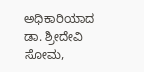ಅಧಿಕಾರಿಯಾದ ಡಾ. ಶ್ರೀದೇವಿ ಸೋಮ,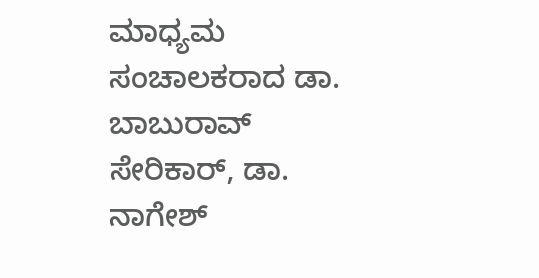ಮಾಧ್ಯಮ ಸಂಚಾಲಕರಾದ ಡಾ. ಬಾಬುರಾವ್ ಸೇರಿಕಾರ್, ಡಾ. ನಾಗೇಶ್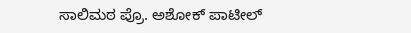ಸಾಲಿಮಠ ಪ್ರೊ. ಅಶೋಕ್ ಪಾಟೀಲ್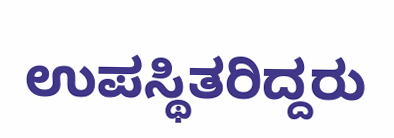ಉಪಸ್ಥಿತರಿದ್ದರು